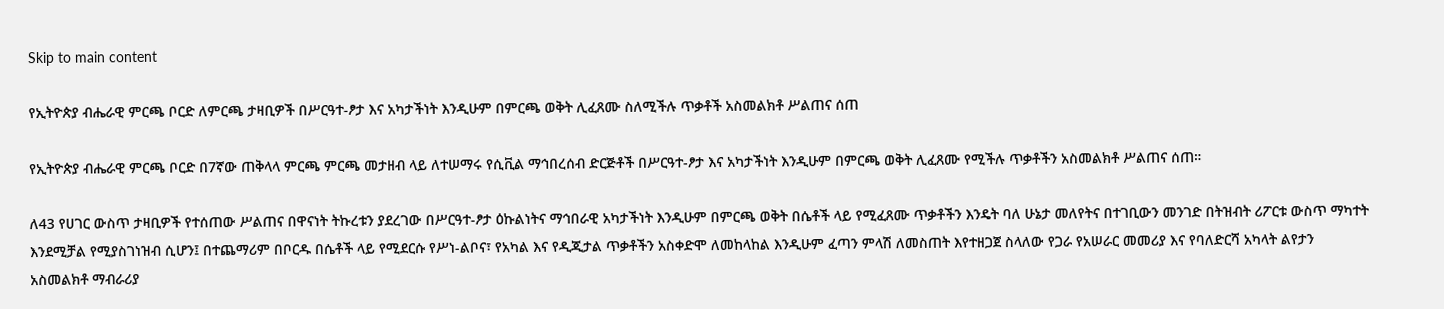Skip to main content

የኢትዮጵያ ብሔራዊ ምርጫ ቦርድ ለምርጫ ታዛቢዎች በሥርዓተ-ፆታ እና አካታችነት እንዲሁም በምርጫ ወቅት ሊፈጸሙ ስለሚችሉ ጥቃቶች አስመልክቶ ሥልጠና ሰጠ

የኢትዮጵያ ብሔራዊ ምርጫ ቦርድ በ7ኛው ጠቅላላ ምርጫ ምርጫ መታዘብ ላይ ለተሠማሩ የሲቪል ማኅበረሰብ ድርጅቶች በሥርዓተ-ፆታ እና አካታችነት እንዲሁም በምርጫ ወቅት ሊፈጸሙ የሚችሉ ጥቃቶችን አስመልክቶ ሥልጠና ሰጠ።

ለ43 የሀገር ውስጥ ታዛቢዎች የተሰጠው ሥልጠና በዋናነት ትኩረቱን ያደረገው በሥርዓተ-ፆታ ዕኩልነትና ማኅበራዊ አካታችነት እንዲሁም በምርጫ ወቅት በሴቶች ላይ የሚፈጸሙ ጥቃቶችን እንዴት ባለ ሁኔታ መለየትና በተገቢውን መንገድ በትዝብት ሪፖርቱ ውስጥ ማካተት እንደሚቻል የሚያስገነዝብ ሲሆን፤ በተጨማሪም በቦርዱ በሴቶች ላይ የሚደርሱ የሥነ-ልቦና፣ የአካል እና የዲጂታል ጥቃቶችን አስቀድሞ ለመከላከል እንዲሁም ፈጣን ምላሽ ለመስጠት እየተዘጋጀ ስላለው የጋራ የአሠራር መመሪያ እና የባለድርሻ አካላት ልየታን አስመልክቶ ማብራሪያ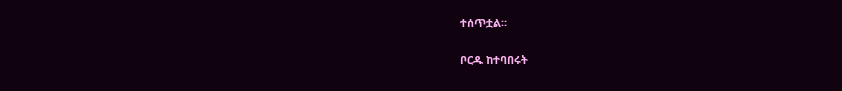ተሰጥቷል።

ቦርዱ ከተባበሩት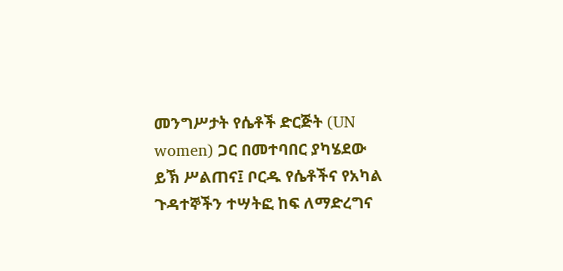መንግሥታት የሴቶች ድርጅት (UN women) ጋር በመተባበር ያካሄደው ይኽ ሥልጠና፤ ቦርዱ የሴቶችና የአካል ጉዳተኞችን ተሣትፎ ከፍ ለማድረግና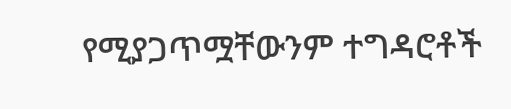የሚያጋጥሟቸውንም ተግዳሮቶች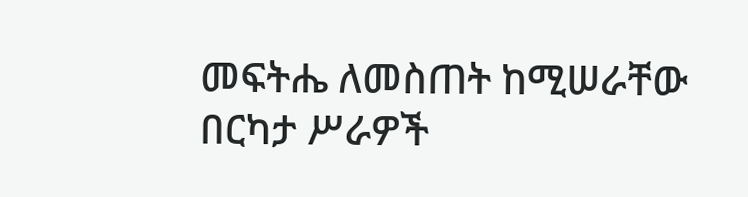መፍትሔ ለመስጠት ከሚሠራቸው በርካታ ሥራዎች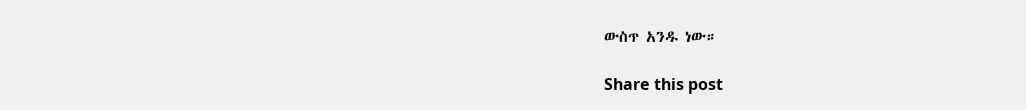ውስጥ አንዱ ነው።

Share this post